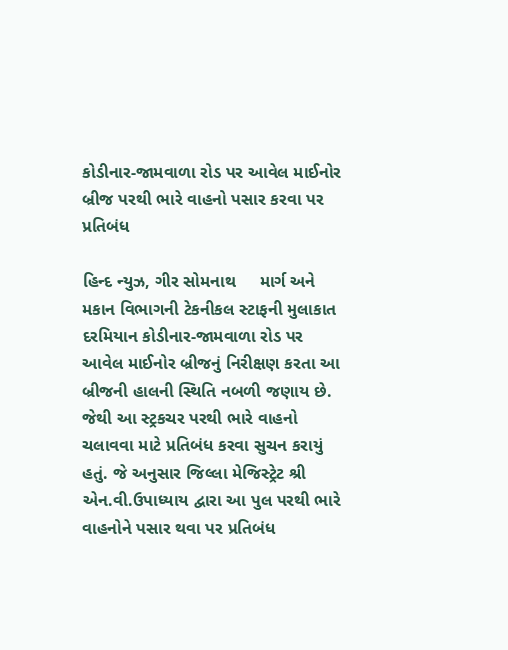કોડીનાર-જામવાળા રોડ પર આવેલ માઈનોર બ્રીજ પરથી ભારે વાહનો પસાર કરવા પર પ્રતિબંધ

હિન્દ ન્યુઝ, ગીર સોમનાથ     માર્ગ અને મકાન વિભાગની ટેકનીકલ સ્ટાફની મુલાકાત દરમિયાન કોડીનાર-જામવાળા રોડ પર આવેલ માઈનોર બ્રીજનું નિરીક્ષણ કરતા આ બ્રીજની હાલની સ્થિતિ નબળી જણાય છે. જેથી આ સ્ટ્રકચર પરથી ભારે વાહનો ચલાવવા માટે પ્રતિબંધ કરવા સુચન કરાયું હતું. જે અનુસાર જિલ્લા મેજિસ્ટ્રેટ શ્રી એન.વી.ઉપાધ્યાય દ્વારા આ પુલ પરથી ભારે વાહનોને પસાર થવા પર પ્રતિબંધ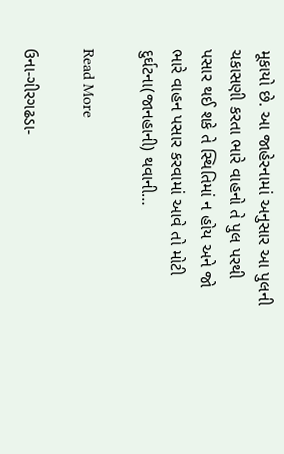મૂકાયો છે. આ જાહેરનામાં અનુસાર આ પુલની ચકાસણી કરતા ભારે વાહનો તે પુલ પરથી પસાર થઈ શકે તે સ્થિતિમાં ન હોય અને જો ભારે વાહન પસાર કરવામાં આવે તો મોટી દુર્ઘટના(જાનહાની) થવાની…

Read More

ઉના-ગીરગઢડા-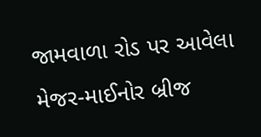જામવાળા રોડ પર આવેલા મેજર-માઈનોર બ્રીજ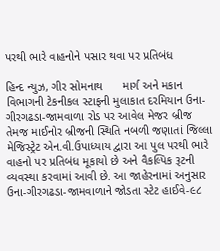પરથી ભારે વાહનોને પસાર થવા પર પ્રતિબંધ

હિન્દ ન્યુઝ, ગીર સોમનાથ      માર્ગ અને મકાન વિભાગની ટેકનીકલ સ્ટાફની મુલાકાત દરમિયાન ઉના-ગીરગઢડા-જામવાળા રોડ પર આવેલ મેજર બ્રીજ તેમજ માઈનોર બ્રીજની સ્થિતિ નબળી જણાતાં જિલ્લા મેજિસ્ટ્રેટ એન.વી.ઉપાધ્યાય દ્વારા આ પુલ પરથી ભારે વાહનો પર પ્રતિબંધ મૂકાયો છે અને વૈકલ્પિક રૂટની વ્યવસ્થા કરવામાં આવી છે. આ જાહેરનામાં અનુસાર ઉના-ગીરગઢડા-જામવાળાને જોડતા સ્ટેટ હાઈવે-૯૮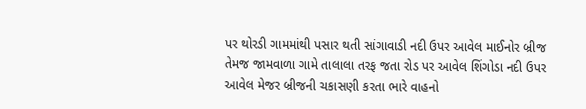પર થોરડી ગામમાંથી પસાર થતી સાંગાવાડી નદી ઉપર આવેલ માઈનોર બ્રીજ તેમજ જામવાળા ગામે તાલાલા તરફ જતા રોડ પર આવેલ શિંગોડા નદી ઉપર આવેલ મેજર બ્રીજની ચકાસણી કરતા ભારે વાહનો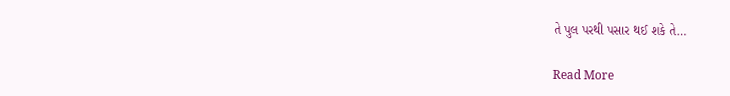તે પુલ પરથી પસાર થઈ શકે તે…

Read More